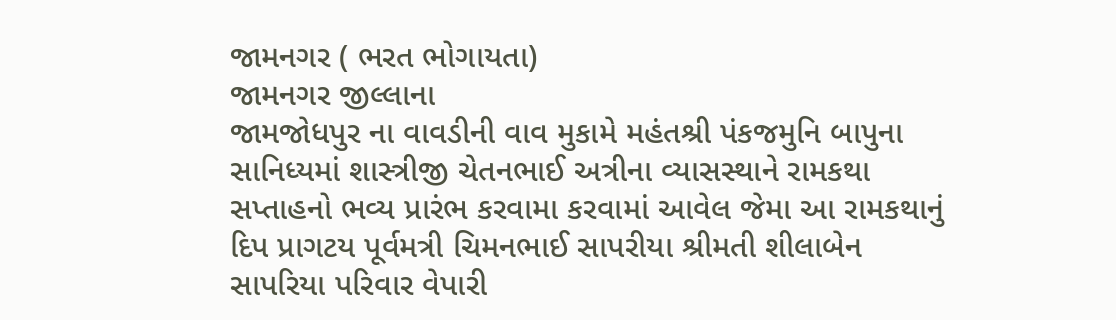જામનગર ( ભરત ભોગાયતા)
જામનગર જીલ્લાના
જામજોધપુર ના વાવડીની વાવ મુકામે મહંતશ્રી પંકજમુનિ બાપુના સાનિધ્યમાં શાસ્ત્રીજી ચેતનભાઈ અત્રીના વ્યાસસ્થાને રામકથા સપ્તાહનો ભવ્ય પ્રારંભ કરવામા કરવામાં આવેલ જેમા આ રામકથાનું દિપ પ્રાગટય પૂર્વમત્રી ચિમનભાઈ સાપરીયા શ્રીમતી શીલાબેન સાપરિયા પરિવાર વેપારી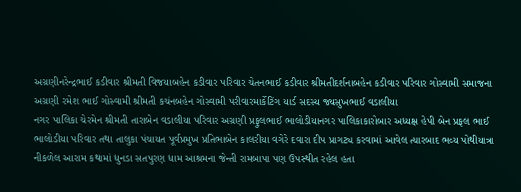અગ્રણીનરેન્દ્રભાઈ કડીવાર શ્રીમતી વિજયાબહેન કડીવાર પરિવાર ચેતનભાઈ કડીવાર શ્રીમતીદર્શનાબહેન કડીવાર પરિવાર ગોસ્વામી સમાજના અગ્રણી રમેશ ભાઈ ગોસ્વામી શ્રીમતી કચંનબહેન ગોસ્વામી પરીવારમાર્કેટિંગ યાર્ડ સદસ્ય જ્યસુખભાઈ વડાલીયા
નગર પાલિકા ચેરમેન શ્રીમતી તારાબેન વડાલીયા પરિવાર અગ્રણી પ્રફુલભાઈ ભાલોડીયાનગર પાલિકાકારોબાર અધ્યક્ષ હેપી બેન પ્રફલ ભાઈ ભાલોડીયા પરિવાર તથા તાલુકા પંચાયત પૂર્વપ્રમુખ પ્રતિભાબેન કાલરીયા વગેરે દવારા દીપ પ્રાગટ્ય કરવામાં આવેલ ત્યારબાદ ભવ્ય પોથીયાત્રા નીકળેલ આરામ કથામાં ધુનડા સતપુરણ ધામ આશ્રમના જેન્તી રામબાપા પણ ઉપસ્થીત રહેલ હતા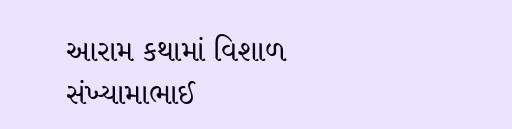આરામ કથામાં વિશાળ સંખ્યામાભાઈ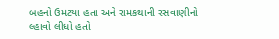બહનો ઉમટયા હતા અને રામકથાની રસવાણીનો લ્હાવો લીધો હતો